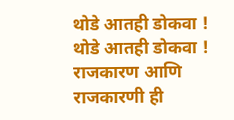थोडे आतही डोकवा !
थोडे आतही डोकवा !
राजकारण आणि राजकारणी ही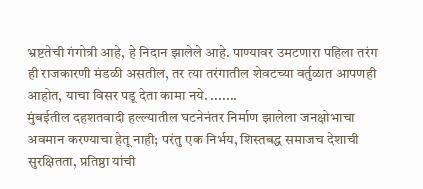भ्रष्टतेची गंगोत्री आहे, हे निदान झालेले आहे. पाण्यावर उमटणारा पहिला तरंग ही राजकारणी मंडळी असतील, तर त्या तरंगातील शेवटच्या वर्तुळात आपणही आहोत, याचा विसर पडू देता कामा नये. .......
मुंबईतील दहशतवादी हल्ल्यातील घटनेनंतर निर्माण झालेला जनक्षोभाचा अवमान करण्याचा हेतू नाही; परंतु एक निर्भय, शिस्तबद्ध समाजच देशाची सुरक्षितता, प्रतिष्ठा यांची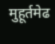मुहूर्तमेढ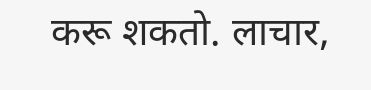करू शकतो. लाचार,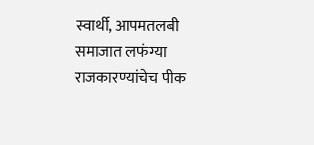स्वार्थी, आपमतलबी समाजात लफंग्या राजकारण्यांचेच पीक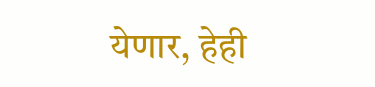येणार, हेही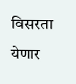विसरता येणार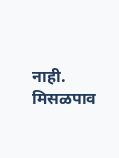नाही.
मिसळपाव